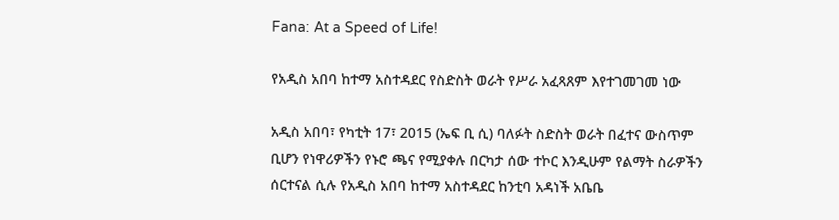Fana: At a Speed of Life!

የአዲስ አበባ ከተማ አስተዳደር የስድስት ወራት የሥራ አፈጻጸም እየተገመገመ ነው

አዲስ አበባ፣ የካቲት 17፣ 2015 (ኤፍ ቢ ሲ) ባለፉት ስድስት ወራት በፈተና ውስጥም ቢሆን የነዋሪዎችን የኑሮ ጫና የሚያቀሉ በርካታ ሰው ተኮር እንዲሁም የልማት ስራዎችን ሰርተናል ሲሉ የአዲስ አበባ ከተማ አስተዳደር ከንቲባ አዳነች አቤቤ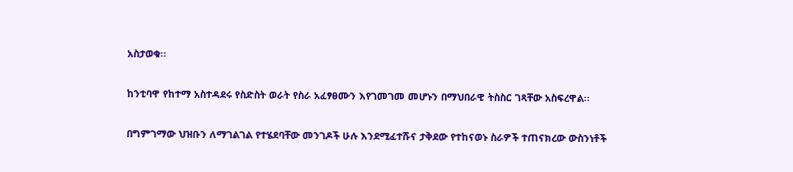አስታወቁ፡፡

ከንቲባዋ የከተማ አስተዳደሩ የስድስት ወራት የስራ አፈፃፀሙን እየገመገመ መሆኑን በማህበራዊ ትስስር ገጻቸው አስፍረዋል፡፡

በግምገማው ህዝቡን ለማገልገል የተሄደባቸው መንገዶች ሁሉ እንደሚፈተሹና ታቅደው የተከናወኑ ስራዎች ተጠናክረው ውስንነቶች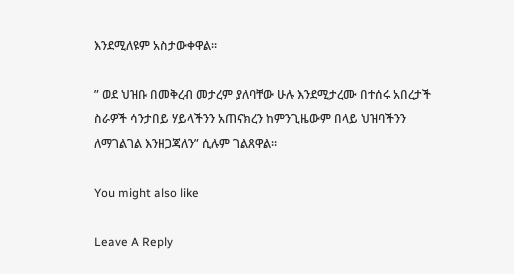እንደሚለዩም አስታውቀዋል።

” ወደ ህዝቡ በመቅረብ መታረም ያለባቸው ሁሉ እንደሚታረሙ በተሰሩ አበረታች ስራዎች ሳንታበይ ሃይላችንን አጠናክረን ከምንጊዜውም በላይ ህዝባችንን ለማገልገል እንዘጋጃለን” ሲሉም ገልጸዋል።

You might also like

Leave A Reply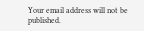Your email address will not be published.